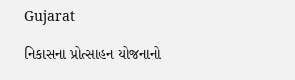Gujarat

નિકાસના પ્રોત્સાહન યોજનાનો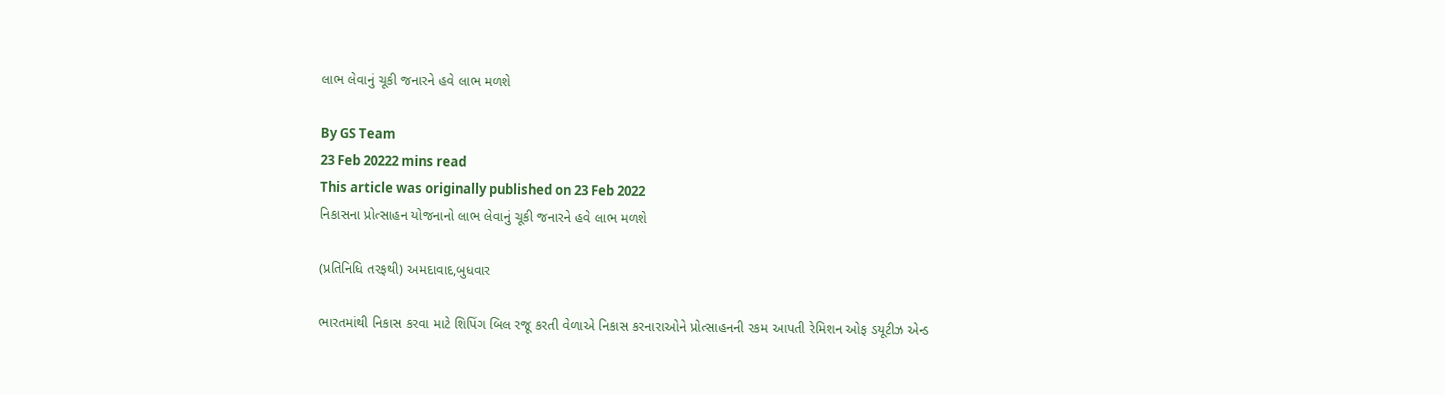લાભ લેવાનું ચૂકી જનારને હવે લાભ મળશે

By GS Team
23 Feb 20222 mins read
This article was originally published on 23 Feb 2022
નિકાસના પ્રોત્સાહન યોજનાનો લાભ લેવાનું ચૂકી જનારને હવે લાભ મળશે

(પ્રતિનિધિ તરફથી) અમદાવાદ,બુધવાર

ભારતમાંથી નિકાસ કરવા માટે શિપિંગ બિલ રજૂ કરતી વેળાએ નિકાસ કરનારાઓને પ્રોત્સાહનની રકમ આપતી રેમિશન ઓફ ડયૂટીઝ એન્ડ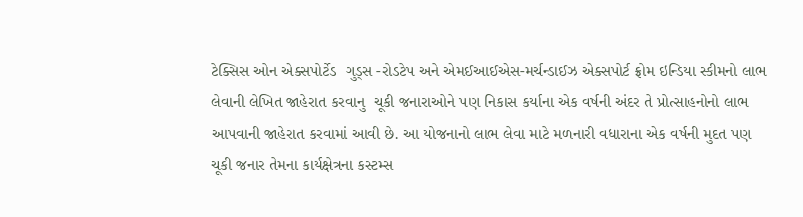ટેક્સિસ ઓન એક્સપોર્ટેડ  ગુડ્સ -રોડટેપ અને એમઈઆઈએસ-મર્ચન્ડાઈઝ એક્સપોર્ટ ફ્રોમ ઇન્ડિયા સ્કીમનો લાભ લેવાની લેખિત જાહેરાત કરવાનુ  ચૂકી જનારાઓને પણ નિકાસ કર્યાના એક વર્ષની અંદર તે પ્રોત્સાહનોનો લાભ આપવાની જાહેરાત કરવામાં આવી છે. આ યોજનાનો લાભ લેવા માટે મળનારી વધારાના એક વર્ષની મુદત પણ ચૂકી જનાર તેમના કાર્યક્ષેત્રના કસ્ટમ્સ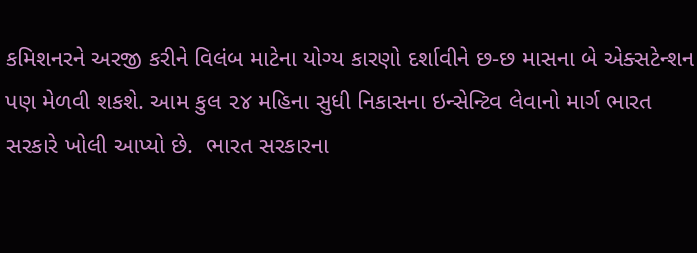કમિશનરને અરજી કરીને વિલંબ માટેના યોગ્ય કારણો દર્શાવીને છ-છ માસના બે એક્સટેન્શન પણ મેળવી શકશે. આમ કુલ ૨૪ મહિના સુધી નિકાસના ઇન્સેન્ટિવ લેવાનો માર્ગ ભારત સરકારે ખોલી આપ્યો છે.  ભારત સરકારના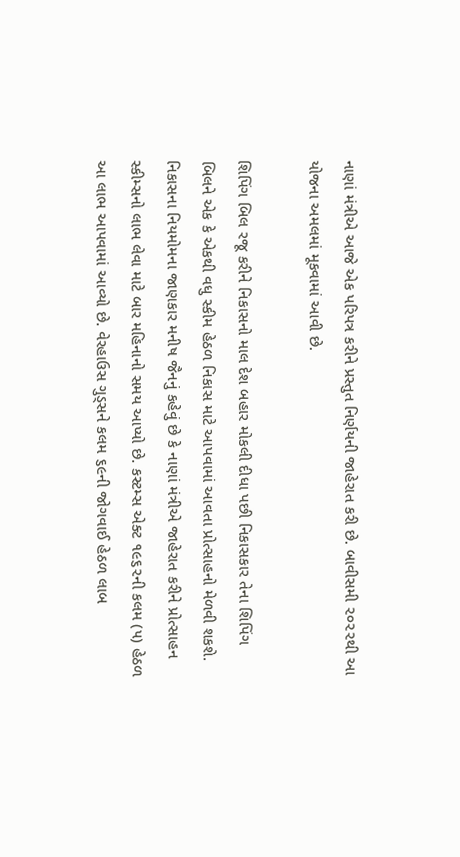નાણાં મંત્રીએ આજે એક પરિપત્ર કરીને પ્રસ્તુત નિર્ણયની જાહેરાત કરી છે. બાવીસમી ૨૦૨૨થી આ યોજના અમલમાં મૂકવામાં આવી છે.

શિપિંગ બિલ રજૂ કરીને નિકાસનો માલ દેશ બહાર મોકલી દીધા પછી નિકાસકાર તેના શિપિંગ બિલને એક કે એકથી વધુ સ્કીમ હેઠળ નિકાસ માટે આપવામાં આવતા પ્રોત્સાહનો મેળવી શકશે. નિકાસના નિયમોમના જાણકાર મનીષ જૈનનું કહેવું છે કે નાણાં મંત્રીએ જાહેરાત કરીને પ્રોત્સાહન સ્કીમ્સનો લાભ લેવા માટે બાર મહિનાનો સમય આપ્યો છે. કસ્ટમ્સ એક્ટ ૧૯૬૨ની કલમ (૫) હેઠળ આ લાભ આપવામાં આવ્યો છે. વેરહાઉસ ગુડ્સને કલમ ૬૯ની જોગવાઈ હેઠળ લાબ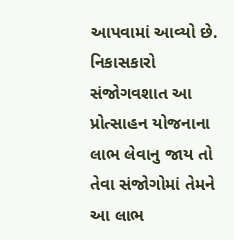આપવામાં આવ્યો છે. નિકાસકારો સંજોગવશાત આ પ્રોત્સાહન યોજનાના લાભ લેવાનુ જાય તો તેવા સંજોગોમાં તેમને આ લાભ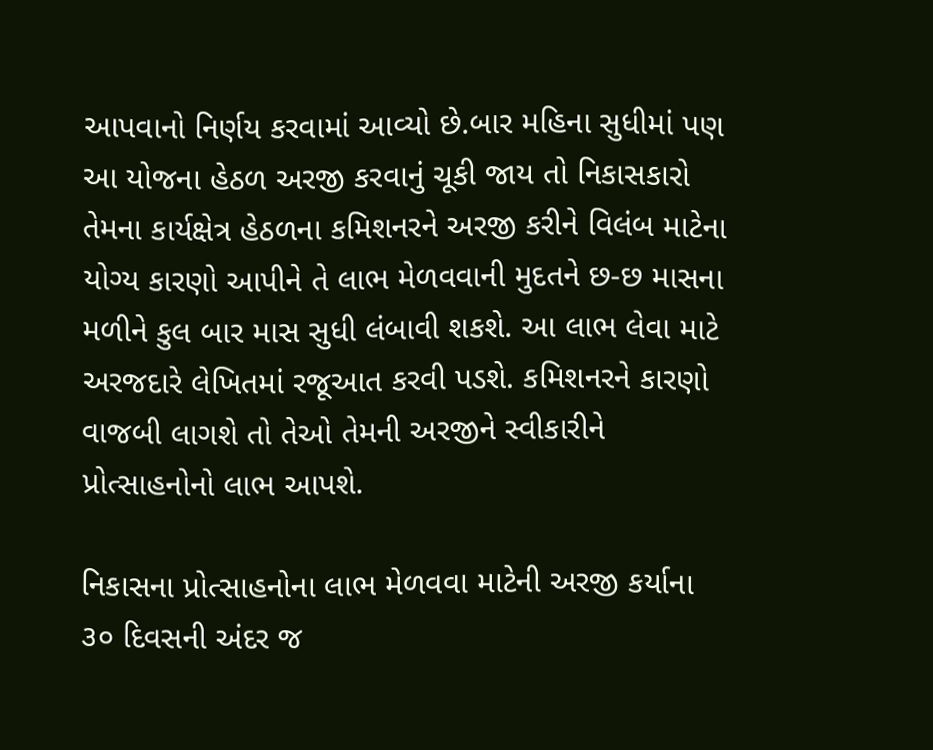આપવાનો નિર્ણય કરવામાં આવ્યો છે.બાર મહિના સુધીમાં પણ આ યોજના હેઠળ અરજી કરવાનું ચૂકી જાય તો નિકાસકારો તેમના કાર્યક્ષેત્ર હેઠળના કમિશનરને અરજી કરીને વિલંબ માટેના યોગ્ય કારણો આપીને તે લાભ મેળવવાની મુદતને છ-છ માસના મળીને કુલ બાર માસ સુધી લંબાવી શકશે. આ લાભ લેવા માટે અરજદારે લેખિતમાં રજૂઆત કરવી પડશે. કમિશનરને કારણો વાજબી લાગશે તો તેઓ તેમની અરજીને સ્વીકારીને પ્રોત્સાહનોનો લાભ આપશે.

નિકાસના પ્રોત્સાહનોના લાભ મેળવવા માટેની અરજી કર્યાના ૩૦ દિવસની અંદર જ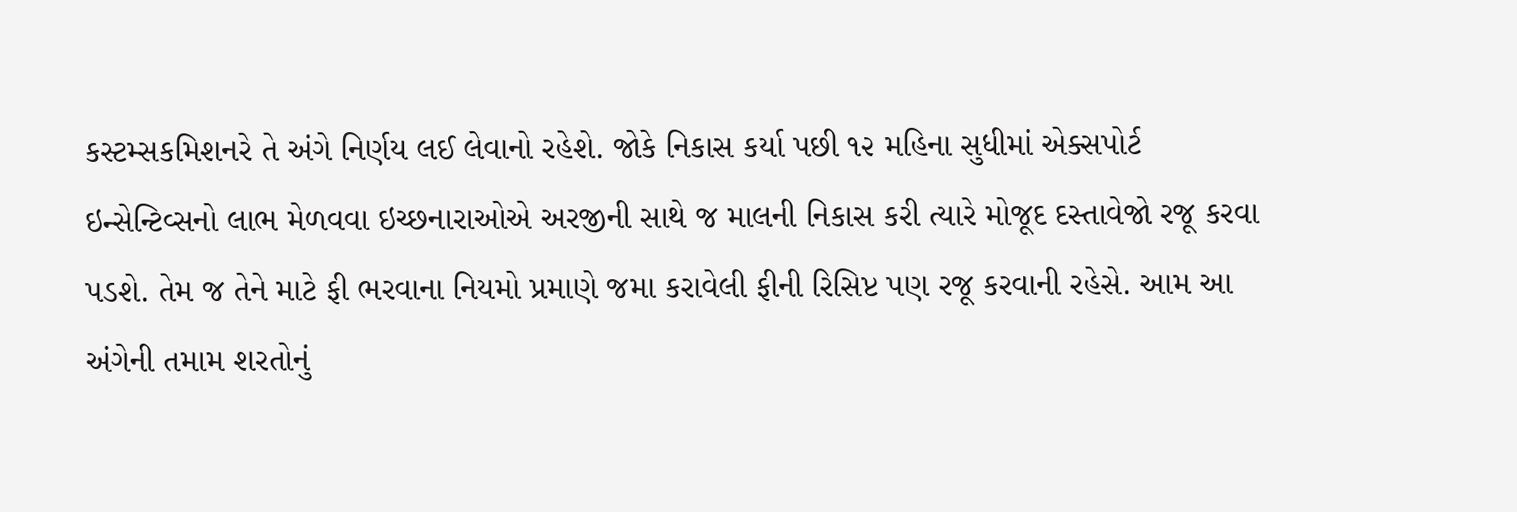કસ્ટમ્સકમિશનરે તે અંગે નિર્ણય લઈ લેવાનો રહેશે. જોકે નિકાસ કર્યા પછી ૧૨ મહિના સુધીમાં એક્સપોર્ટ ઇન્સેન્ટિવ્સનો લાભ મેળવવા ઇચ્છનારાઓએ અરજીની સાથે જ માલની નિકાસ કરી ત્યારે મોજૂદ દસ્તાવેજો રજૂ કરવા પડશે. તેમ જ તેને માટે ફી ભરવાના નિયમો પ્રમાણે જમા કરાવેલી ફીની રિસિપ્ટ પણ રજૂ કરવાની રહેસે. આમ આ અંગેની તમામ શરતોનું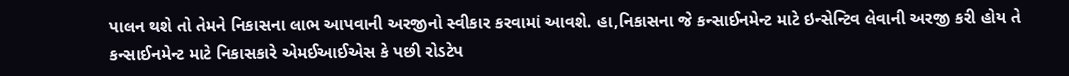પાલન થશે તો તેમને નિકાસના લાભ આપવાની અરજીનો સ્વીકાર કરવામાં આવશે. હા,નિકાસના જે કન્સાઈનમેન્ટ માટે ઇન્સેન્ટિવ લેવાની અરજી કરી હોય તે કન્સાઈનમેન્ટ માટે નિકાસકારે એમઈઆઈએસ કે પછી રોડટેપ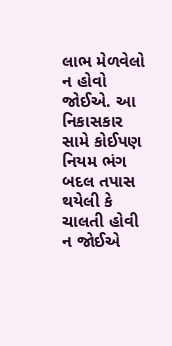લાભ મેળવેલો ન હોવો જોઈએ. આ નિકાસકાર સામે કોઈપણ નિયમ ભંગ બદલ તપાસ થયેલી કે ચાલતી હોવી ન જોઈએ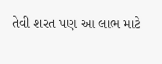તેવી શરત પણ આ લાભ માટે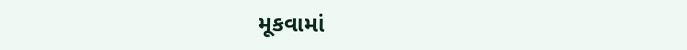મૂકવામાં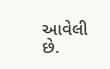આવેલી છે.